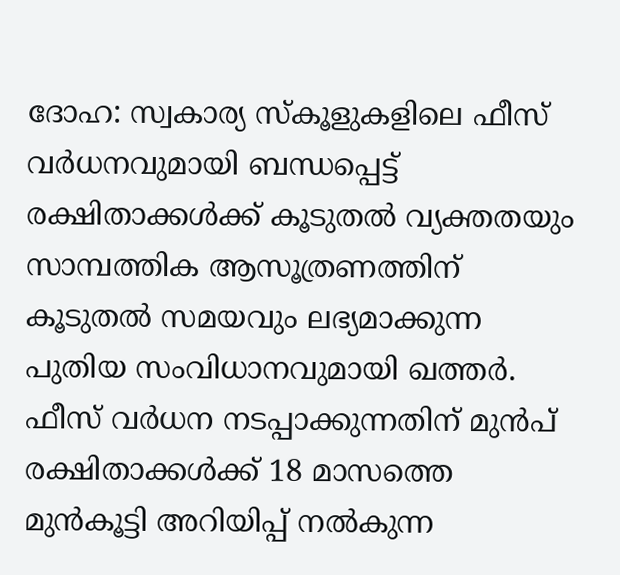ദോഹ: സ്വകാര്യ സ്കൂളുകളിലെ ഫീസ് വർധനവുമായി ബന്ധപ്പെട്ട് രക്ഷിതാക്കൾക്ക് കൂടുതൽ വ്യക്തതയും സാമ്പത്തിക ആസൂത്രണത്തിന് കൂടുതൽ സമയവും ലഭ്യമാക്കുന്ന പുതിയ സംവിധാനവുമായി ഖത്തർ. ഫീസ് വർധന നടപ്പാക്കുന്നതിന് മുൻപ് രക്ഷിതാക്കൾക്ക് 18 മാസത്തെ മുൻകൂട്ടി അറിയിപ്പ് നൽകുന്ന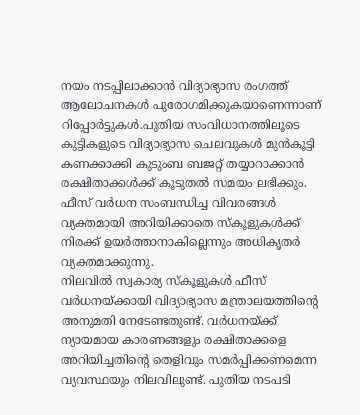നയം നടപ്പിലാക്കാൻ വിദ്യാഭ്യാസ രംഗത്ത് ആലോചനകൾ പുരോഗമിക്കുകയാണെന്നാണ് റിപ്പോർട്ടുകൾ.പുതിയ സംവിധാനത്തിലൂടെ കുട്ടികളുടെ വിദ്യാഭ്യാസ ചെലവുകൾ മുൻകൂട്ടി കണക്കാക്കി കുടുംബ ബജറ്റ് തയ്യാറാക്കാൻ രക്ഷിതാക്കൾക്ക് കൂടുതൽ സമയം ലഭിക്കും. ഫീസ് വർധന സംബന്ധിച്ച വിവരങ്ങൾ വ്യക്തമായി അറിയിക്കാതെ സ്കൂളുകൾക്ക് നിരക്ക് ഉയർത്താനാകില്ലെന്നും അധികൃതർ വ്യക്തമാക്കുന്നു.
നിലവിൽ സ്വകാര്യ സ്കൂളുകൾ ഫീസ് വർധനയ്ക്കായി വിദ്യാഭ്യാസ മന്ത്രാലയത്തിന്റെ അനുമതി നേടേണ്ടതുണ്ട്. വർധനയ്ക്ക് ന്യായമായ കാരണങ്ങളും രക്ഷിതാക്കളെ അറിയിച്ചതിന്റെ തെളിവും സമർപ്പിക്കണമെന്ന വ്യവസ്ഥയും നിലവിലുണ്ട്. പുതിയ നടപടി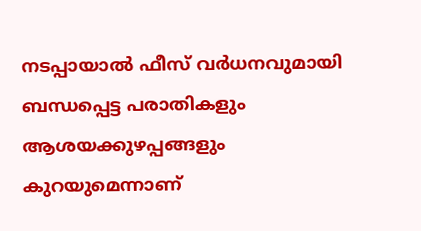നടപ്പായാൽ ഫീസ് വർധനവുമായി ബന്ധപ്പെട്ട പരാതികളും ആശയക്കുഴപ്പങ്ങളും കുറയുമെന്നാണ്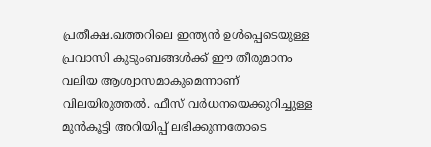പ്രതീക്ഷ.ഖത്തറിലെ ഇന്ത്യൻ ഉൾപ്പെടെയുള്ള പ്രവാസി കുടുംബങ്ങൾക്ക് ഈ തീരുമാനം വലിയ ആശ്വാസമാകുമെന്നാണ് വിലയിരുത്തൽ. ഫീസ് വർധനയെക്കുറിച്ചുള്ള മുൻകൂട്ടി അറിയിപ്പ് ലഭിക്കുന്നതോടെ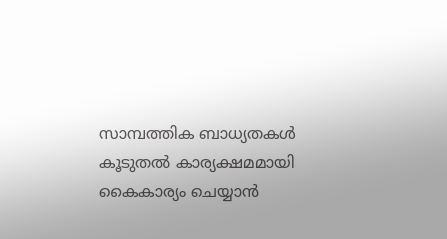സാമ്പത്തിക ബാധ്യതകൾ കൂടുതൽ കാര്യക്ഷമമായി കൈകാര്യം ചെയ്യാൻ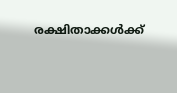രക്ഷിതാക്കൾക്ക്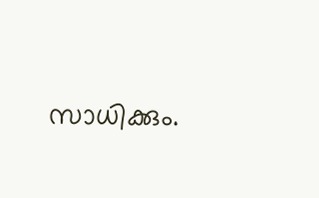സാധിക്കും.